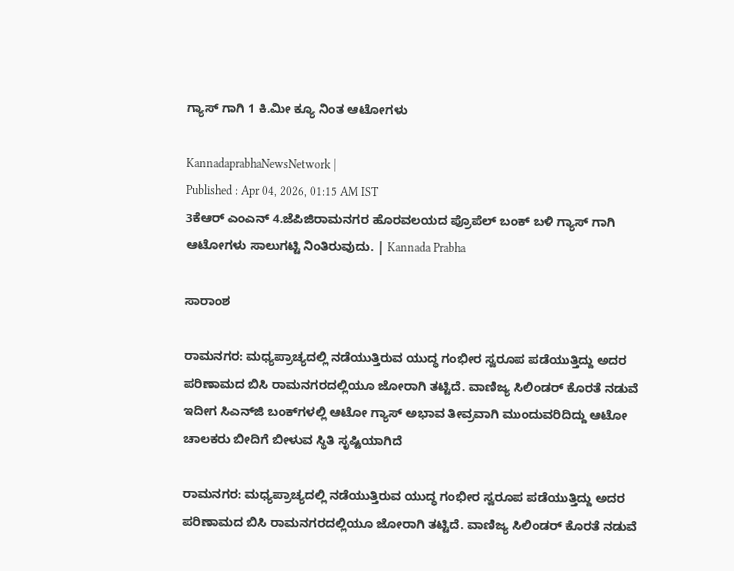ಗ್ಯಾಸ್ ಗಾಗಿ 1 ಕಿ.ಮೀ ಕ್ಯೂ ನಿಂತ ಆಟೋಗಳು

KannadaprabhaNewsNetwork |
Published : Apr 04, 2026, 01:15 AM IST
3ಕೆಆರ್ ಎಂಎನ್ 4.ಜೆಪಿಜಿರಾಮನಗರ ಹೊರವಲಯದ ಪ್ರೊಪೆಲ್ ಬಂಕ್ ಬಳಿ ಗ್ಯಾಸ್ ಗಾಗಿ ಆಟೋಗಳು ಸಾಲುಗಟ್ಟಿ ನಿಂತಿರುವುದು. | Kannada Prabha

ಸಾರಾಂಶ

ರಾಮನಗರ: ಮಧ್ಯಪ್ರಾಚ್ಯದಲ್ಲಿ ನಡೆಯುತ್ತಿರುವ ಯುದ್ಧ ಗಂಭೀರ ಸ್ವರೂಪ ಪಡೆಯುತ್ತಿದ್ದು ಅದರ ಪರಿಣಾಮದ ಬಿಸಿ ರಾಮನಗರದಲ್ಲಿಯೂ ಜೋರಾಗಿ ತಟ್ಟಿದೆ. ವಾಣಿಜ್ಯ ಸಿಲಿಂಡರ್ ಕೊರತೆ ನಡುವೆ ಇದೀಗ ಸಿಎನ್‌ಜಿ ಬಂಕ್‌ಗಳಲ್ಲಿ ಆಟೋ ಗ್ಯಾಸ್ ಅಭಾವ ತೀವ್ರವಾಗಿ ಮುಂದುವರಿದಿದ್ದು ಆಟೋ ಚಾಲಕರು ಬೀದಿಗೆ ಬೀಳುವ ಸ್ಥಿತಿ ಸೃಷ್ಟಿಯಾಗಿದೆ

ರಾಮನಗರ: ಮಧ್ಯಪ್ರಾಚ್ಯದಲ್ಲಿ ನಡೆಯುತ್ತಿರುವ ಯುದ್ಧ ಗಂಭೀರ ಸ್ವರೂಪ ಪಡೆಯುತ್ತಿದ್ದು ಅದರ ಪರಿಣಾಮದ ಬಿಸಿ ರಾಮನಗರದಲ್ಲಿಯೂ ಜೋರಾಗಿ ತಟ್ಟಿದೆ. ವಾಣಿಜ್ಯ ಸಿಲಿಂಡರ್ ಕೊರತೆ ನಡುವೆ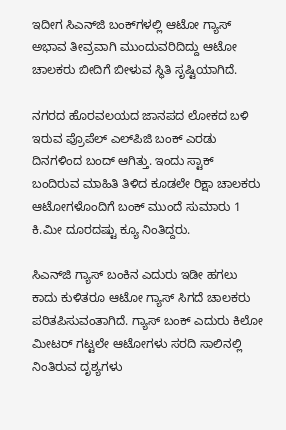ಇದೀಗ ಸಿಎನ್‌ಜಿ ಬಂಕ್‌ಗಳಲ್ಲಿ ಆಟೋ ಗ್ಯಾಸ್ ಅಭಾವ ತೀವ್ರವಾಗಿ ಮುಂದುವರಿದಿದ್ದು ಆಟೋ ಚಾಲಕರು ಬೀದಿಗೆ ಬೀಳುವ ಸ್ಥಿತಿ ಸೃಷ್ಟಿಯಾಗಿದೆ.

ನಗರದ ಹೊರವಲಯದ ಜಾನಪದ ಲೋಕದ ಬಳಿ ಇರುವ ಪ್ರೊಪೆಲ್ ಎಲ್‌ಪಿಜಿ ಬಂಕ್ ಎರಡು ದಿನಗಳಿಂದ ಬಂದ್‌ ಆಗಿತ್ತು. ಇಂದು ಸ್ಟಾಕ್ ಬಂದಿರುವ ಮಾಹಿತಿ ತಿಳಿದ ಕೂಡಲೇ ರಿಕ್ಷಾ ಚಾಲಕರು ಆಟೋಗಳೊಂದಿಗೆ ಬಂಕ್ ಮುಂದೆ ಸುಮಾರು 1 ಕಿ.ಮೀ ದೂರದಷ್ಟು ಕ್ಯೂ ನಿಂತಿದ್ದರು.

ಸಿಎನ್‌ಜಿ ಗ್ಯಾಸ್ ಬಂಕಿನ ಎದುರು ಇಡೀ ಹಗಲು ಕಾದು ಕುಳಿತರೂ ಆಟೋ ಗ್ಯಾಸ್‌ ಸಿಗದೆ ಚಾಲಕರು ಪರಿತಪಿಸುವಂತಾಗಿದೆ. ಗ್ಯಾಸ್‌ ಬಂಕ್ ಎದುರು ಕಿಲೋ ಮೀಟರ್‌ ಗಟ್ಟಲೇ ಆಟೋಗಳು ಸರದಿ ಸಾಲಿನಲ್ಲಿ ನಿಂತಿರುವ ದೃಶ್ಯಗಳು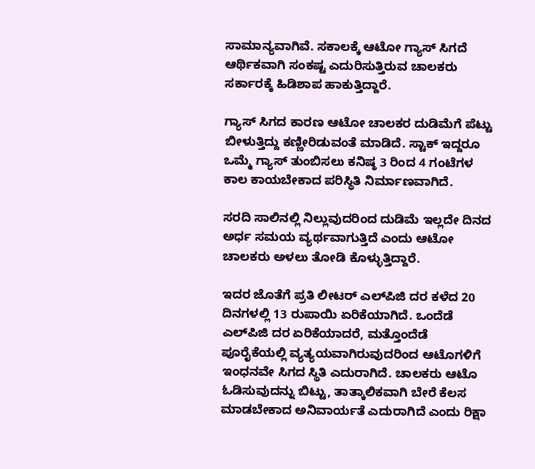ಸಾಮಾನ್ಯವಾಗಿವೆ. ಸಕಾಲಕ್ಕೆ ಆಟೋ ಗ್ಯಾಸ್ ಸಿಗದೆ ಆರ್ಥಿಕವಾಗಿ ಸಂಕಷ್ಟ ಎದುರಿಸುತ್ತಿರುವ ಚಾಲಕರು ಸರ್ಕಾರಕ್ಕೆ ಹಿಡಿಶಾಪ ಹಾಕುತ್ತಿದ್ದಾರೆ.

ಗ್ಯಾಸ್‌ ಸಿಗದ ಕಾರಣ ಆಟೋ ಚಾಲಕರ ದುಡಿಮೆಗೆ ಪೆಟ್ಟು ಬೀಳುತ್ತಿದ್ದು ಕಣ್ಣೀರಿಡುವಂತೆ ಮಾಡಿದೆ. ಸ್ಟಾಕ್ ಇದ್ದರೂ ಒಮ್ಮೆ ಗ್ಯಾಸ್ ತುಂಬಿಸಲು ಕನಿಷ್ಠ 3 ರಿಂದ 4 ಗಂಟೆಗಳ ಕಾಲ ಕಾಯಬೇಕಾದ ಪರಿಸ್ಥಿತಿ ನಿರ್ಮಾಣವಾಗಿದೆ.

ಸರದಿ ಸಾಲಿನಲ್ಲಿ ನಿಲ್ಲುವುದರಿಂದ ದುಡಿಮೆ ಇಲ್ಲದೇ ದಿನದ ಅರ್ಧ ಸಮಯ ವ್ಯರ್ಥವಾಗುತ್ತಿದೆ ಎಂದು ಆಟೋ ಚಾಲಕರು ಅಳಲು ತೋಡಿ ಕೊಳ್ಳುತ್ತಿದ್ದಾರೆ.

ಇದರ ಜೊತೆಗೆ ಪ್ರತಿ ಲೀಟರ್ ಎಲ್‌ಪಿಜಿ ದರ ಕಳೆದ 20 ದಿನಗಳಲ್ಲಿ 13 ರುಪಾಯಿ ಏರಿಕೆಯಾಗಿದೆ. ಒಂದೆಡೆ ಎಲ್‌ಪಿಜಿ ದರ ಏರಿಕೆಯಾದರೆ, ಮತ್ತೊಂದೆಡೆ ಪೂರೈಕೆಯಲ್ಲಿ ವ್ಯತ್ಯಯವಾಗಿರುವುದರಿಂದ ಆಟೊಗಳಿಗೆ ಇಂಧನವೇ ಸಿಗದ ಸ್ಥಿತಿ ಎದುರಾಗಿದೆ. ಚಾಲಕರು ಆಟೊ ಓಡಿಸುವುದನ್ನು ಬಿಟ್ಟು, ತಾತ್ಕಾಲಿಕವಾಗಿ ಬೇರೆ ಕೆಲಸ ಮಾಡಬೇಕಾದ ಅನಿವಾರ್ಯತೆ ಎದುರಾಗಿದೆ ಎಂದು ರಿಕ್ಷಾ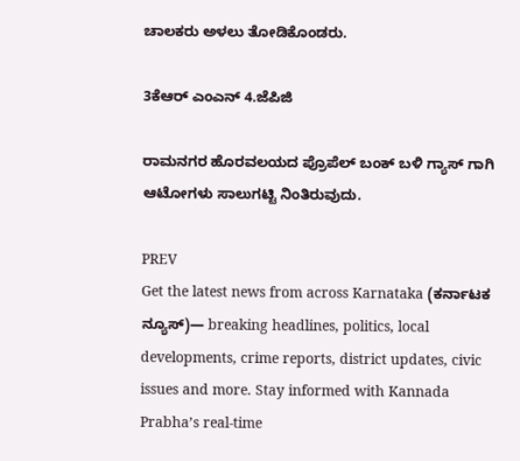ಚಾಲಕರು ಅಳಲು ತೋಡಿಕೊಂಡರು.

3ಕೆಆರ್ ಎಂಎನ್ 4.ಜೆಪಿಜಿ

ರಾಮನಗರ ಹೊರವಲಯದ ಪ್ರೊಪೆಲ್ ಬಂಕ್ ಬಳಿ ಗ್ಯಾಸ್ ಗಾಗಿ ಆಟೋಗಳು ಸಾಲುಗಟ್ಟಿ ನಿಂತಿರುವುದು.

PREV
Get the latest news from across Karnataka (ಕರ್ನಾಟಕ ನ್ಯೂಸ್)— breaking headlines, politics, local developments, crime reports, district updates, civic issues and more. Stay informed with Kannada Prabha’s real‑time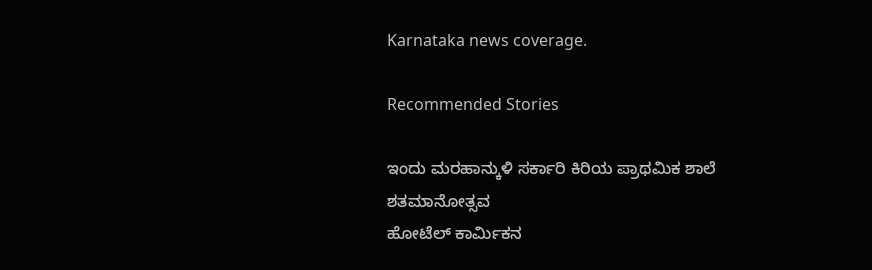Karnataka news coverage.

Recommended Stories

ಇಂದು ಮರಹಾನ್ಕುಳಿ ಸರ್ಕಾರಿ ಕಿರಿಯ ಪ್ರಾಥಮಿಕ ಶಾಲೆ ಶತಮಾನೋತ್ಸವ
ಹೋಟೆಲ್ ಕಾರ್ಮಿಕನ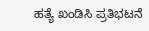ಹತ್ಯೆ ಖಂಡಿಸಿ ಪ್ರತಿಭಟನೆ